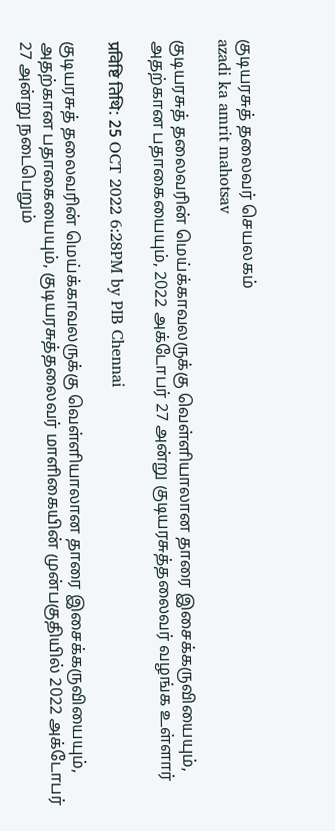குடியரசுத் தலைவர் செயலகம்
azadi ka amrit mahotsav

குடியரசுத் தலைவரின் மெய்க்காவலருக்கு வெள்ளியாலான தாரை இசைக்கருவியையும், அதற்கான பதாகையையும், 2022 அக்டோபர் 27 அன்று குடியரசுத்தலைவர் வழங்க உள்ளார்

प्रविष्टि तिथि: 25 OCT 2022 6:28PM by PIB Chennai

குடியரசுத் தலைவரின் மெய்க்காவலருக்கு வெள்ளியாலான தாரை இசைக்கருவியையும், அதற்கான பதாகையையும், குடியரசுத்தலைவர் மாளிகையின் முன்பகுதியில் 2022 அக்டோபர் 27 அன்று நடைபெறும்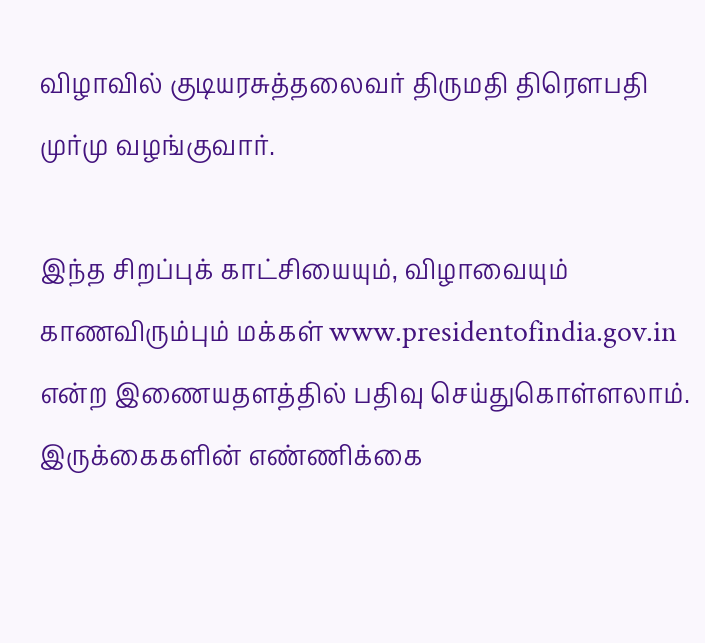விழாவில் குடியரசுத்தலைவர் திருமதி திரௌபதி முர்மு வழங்குவார்.

இந்த சிறப்புக் காட்சியையும், விழாவையும் காணவிரும்பும் மக்கள் www.presidentofindia.gov.in  என்ற இணையதளத்தில் பதிவு செய்துகொள்ளலாம்.  இருக்கைகளின் எண்ணிக்கை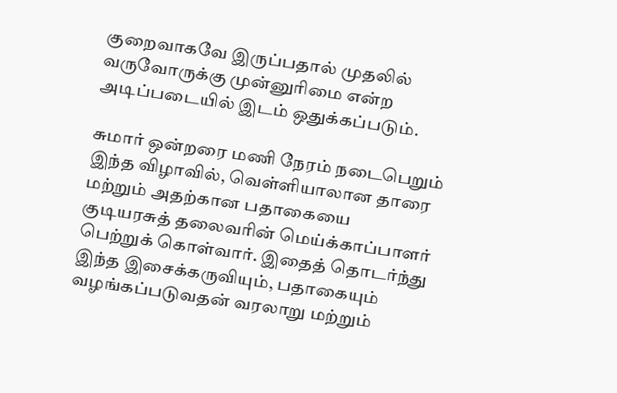குறைவாகவே இருப்பதால் முதலில் வருவோருக்கு முன்னுரிமை என்ற அடிப்படையில் இடம் ஒதுக்கப்படும்.

சுமார் ஒன்றரை மணி நேரம் நடைபெறும் இந்த விழாவில், வெள்ளியாலான தாரை மற்றும் அதற்கான பதாகையை குடியரசுத் தலைவரின் மெய்க்காப்பாளர் பெற்றுக் கொள்வார். இதைத் தொடர்ந்து இந்த இசைக்கருவியும், பதாகையும் வழங்கப்படுவதன் வரலாறு மற்றும்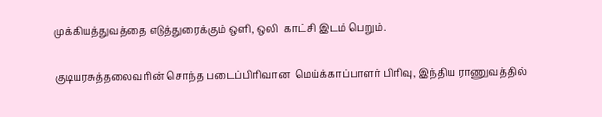முக்கியத்துவத்தை எடுத்துரைக்கும் ஒளி, ஒலி  காட்சி இடம் பெறும்.

குடியரசுத்தலைவரின் சொந்த படைப்பிரிவான  மெய்க்காப்பாளர் பிரிவு, இந்திய ராணுவத்தில்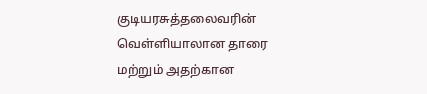குடியரசுத்தலைவரின் வெள்ளியாலான தாரை மற்றும் அதற்கான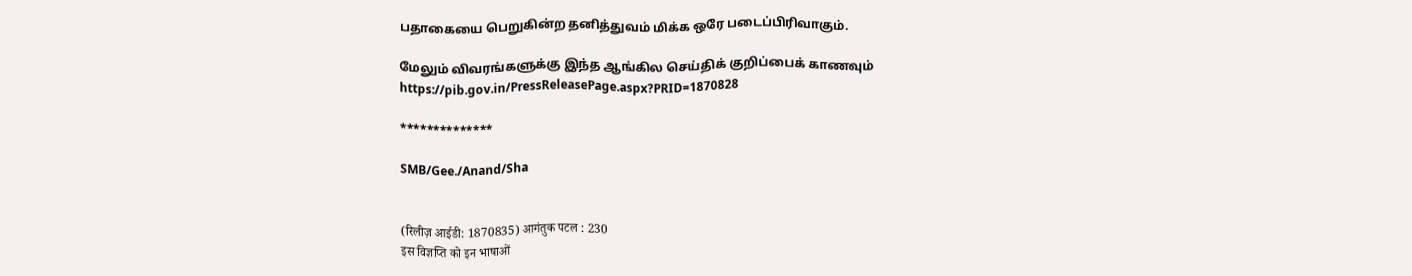பதாகையை பெறுகின்ற தனித்துவம் மிக்க ஒரே படைப்பிரிவாகும்.

மேலும் விவரங்களுக்கு இந்த ஆங்கில செய்திக் குறிப்பைக் காணவும் https://pib.gov.in/PressReleasePage.aspx?PRID=1870828

**************

SMB/Gee./Anand/Sha


(रिलीज़ आईडी: 1870835) आगंतुक पटल : 230
इस विज्ञप्ति को इन भाषाओं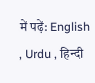में पढ़ें: English , Urdu , हिन्दी